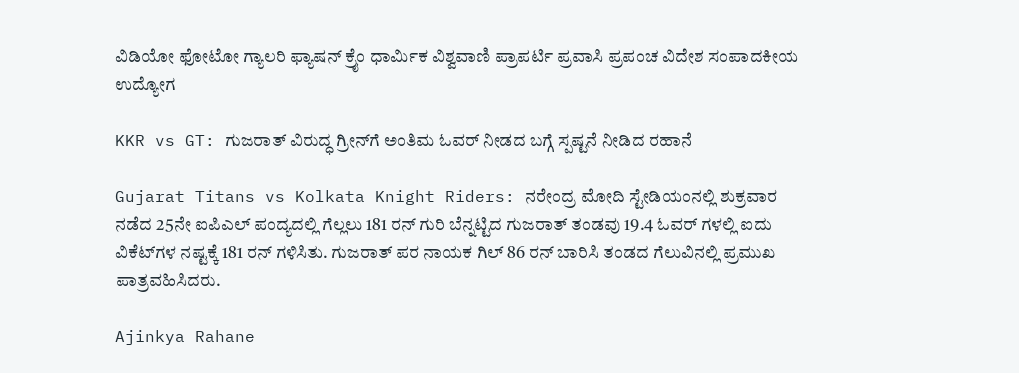ವಿಡಿಯೋ ಫೋಟೋ ಗ್ಯಾಲರಿ ಫ್ಯಾಷನ್ ಕ್ರೈಂ ಧಾರ್ಮಿಕ ವಿಶ್ವವಾಣಿ ಪ್ರಾಪರ್ಟಿ ಪ್ರವಾಸಿ ಪ್ರಪಂಚ ವಿದೇಶ ಸಂಪಾದಕೀಯ ಉದ್ಯೋಗ

KKR vs GT: ಗುಜರಾತ್‌ ವಿರುದ್ಧ ಗ್ರೀನ್‌ಗೆ ಅಂತಿಮ ಓವರ್‌ ನೀಡದ ಬಗ್ಗೆ ಸ್ಪಷ್ಟನೆ ನೀಡಿದ ರಹಾನೆ

Gujarat Titans vs Kolkata Knight Riders: ನರೇಂದ್ರ ಮೋದಿ ಸ್ಟೇಡಿಯಂನಲ್ಲಿ ಶುಕ್ರವಾರ ನಡೆದ 25ನೇ ಐಪಿಎಲ್ ಪಂದ್ಯದಲ್ಲಿ ಗೆಲ್ಲಲು 181 ರನ್ ಗುರಿ ಬೆನ್ನಟ್ಟಿದ ಗುಜರಾತ್ ತಂಡವು 19.4 ಓವರ್‌ ಗಳಲ್ಲಿ ಐದು ವಿಕೆಟ್‌ಗಳ ನಷ್ಟಕ್ಕೆ 181 ರನ್ ಗಳಿಸಿತು. ಗುಜರಾತ್‌ ಪರ ನಾಯಕ ಗಿಲ್‌ 86 ರನ್‌ ಬಾರಿಸಿ ತಂಡದ ಗೆಲುವಿನಲ್ಲಿ ಪ್ರಮುಖ ಪಾತ್ರವಹಿಸಿದರು.

Ajinkya Rahane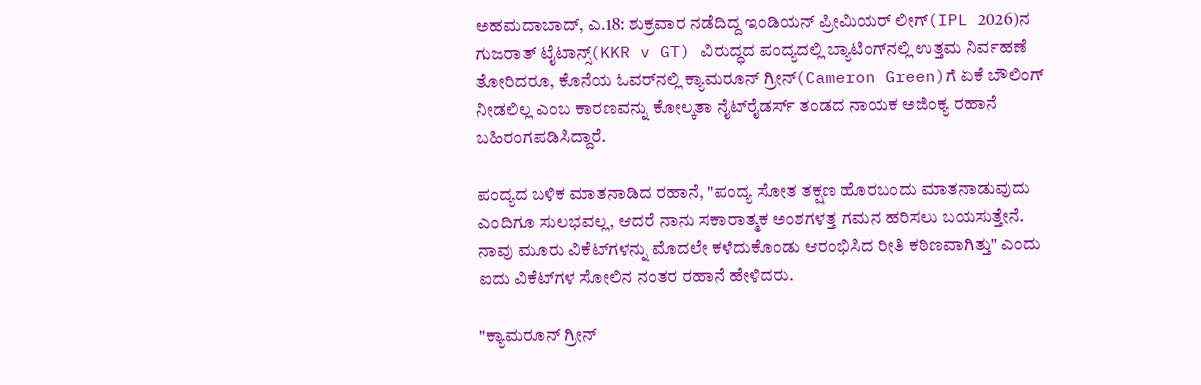ಅಹಮದಾಬಾದ್‌, ಎ.18: ಶುಕ್ರವಾರ ನಡೆದಿದ್ದ ಇಂಡಿಯನ್‌ ಪ್ರೀಮಿಯರ್‌ ಲೀಗ್‌(IPL 2026)ನ ಗುಜರಾತ್‌ ಟೈಟಾನ್ಸ್‌(KKR v GT) ವಿರುದ್ಧದ ಪಂದ್ಯದಲ್ಲಿ ಬ್ಯಾಟಿಂಗ್‌ನಲ್ಲಿ ಉತ್ತಮ ನಿರ್ವಹಣೆ ತೋರಿದರೂ, ಕೊನೆಯ ಓವರ್‌ನಲ್ಲಿ ಕ್ಯಾಮರೂನ್‌ ಗ್ರೀನ್‌(Cameron Green)ಗೆ ಏಕೆ ಬೌಲಿಂಗ್‌ ನೀಡಲಿಲ್ಲ ಎಂಬ ಕಾರಣವನ್ನು ಕೋಲ್ಕತಾ ನೈಟ್‌ರೈಡರ್ಸ್‌ ತಂಡದ ನಾಯಕ ಅಜಿಂಕ್ಯ ರಹಾನೆ ಬಹಿರಂಗಪಡಿಸಿದ್ದಾರೆ.

ಪಂದ್ಯದ ಬಳಿಕ ಮಾತನಾಡಿದ ರಹಾನೆ, "ಪಂದ್ಯ ಸೋತ ತಕ್ಷಣ ಹೊರಬಂದು ಮಾತನಾಡುವುದು ಎಂದಿಗೂ ಸುಲಭವಲ್ಲ, ಆದರೆ ನಾನು ಸಕಾರಾತ್ಮಕ ಅಂಶಗಳತ್ತ ಗಮನ ಹರಿಸಲು ಬಯಸುತ್ತೇನೆ. ನಾವು ಮೂರು ವಿಕೆಟ್‌ಗಳನ್ನು ಮೊದಲೇ ಕಳೆದುಕೊಂಡು ಆರಂಭಿಸಿದ ರೀತಿ ಕಠಿಣವಾಗಿತ್ತು" ಎಂದು ಐದು ವಿಕೆಟ್‌ಗಳ ಸೋಲಿನ ನಂತರ ರಹಾನೆ ಹೇಳಿದರು.

"ಕ್ಯಾಮರೂನ್‌ ಗ್ರೀನ್‌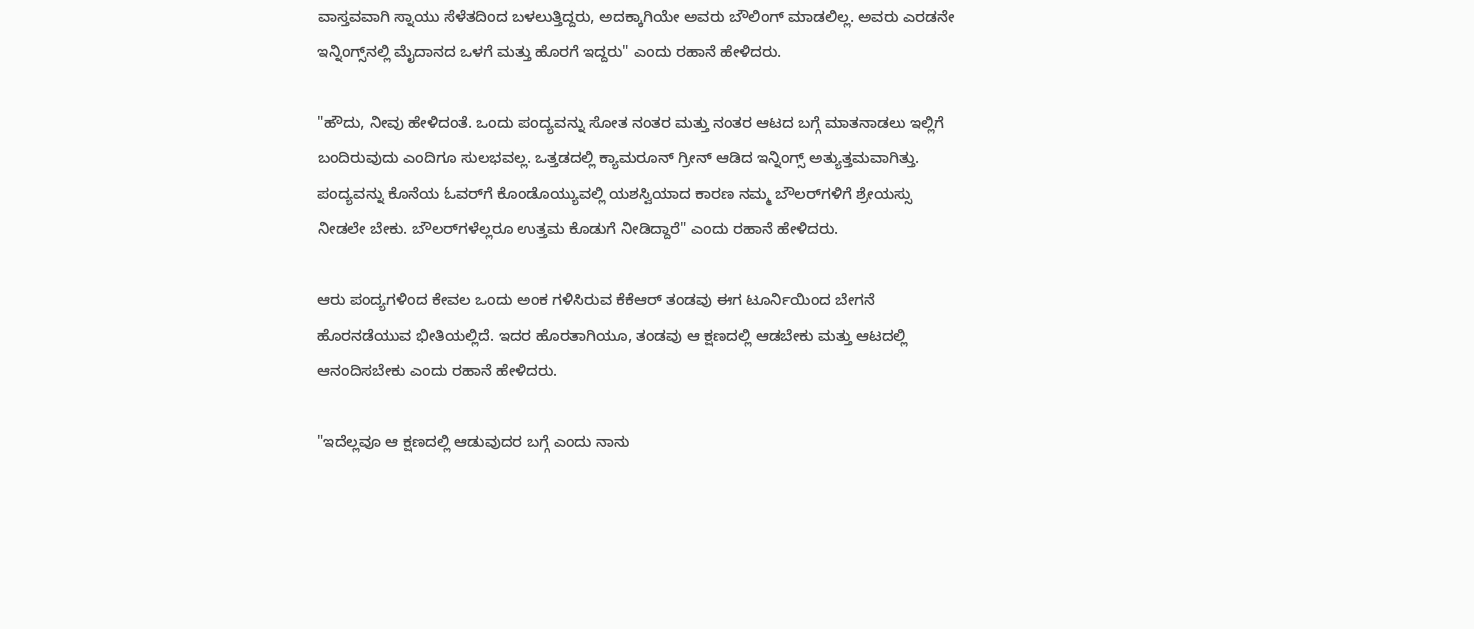ವಾಸ್ತವವಾಗಿ ಸ್ನಾಯು ಸೆಳೆತದಿಂದ ಬಳಲುತ್ತಿದ್ದರು, ಅದಕ್ಕಾಗಿಯೇ ಅವರು ಬೌಲಿಂಗ್ ಮಾಡಲಿಲ್ಲ. ಅವರು ಎರಡನೇ ಇನ್ನಿಂಗ್ಸ್‌ನಲ್ಲಿ ಮೈದಾನದ ಒಳಗೆ ಮತ್ತು ಹೊರಗೆ ಇದ್ದರು" ಎಂದು ರಹಾನೆ ಹೇಳಿದರು.

"ಹೌದು, ನೀವು ಹೇಳಿದಂತೆ. ಒಂದು ಪಂದ್ಯವನ್ನು ಸೋತ ನಂತರ ಮತ್ತು ನಂತರ ಆಟದ ಬಗ್ಗೆ ಮಾತನಾಡಲು ಇಲ್ಲಿಗೆ ಬಂದಿರುವುದು ಎಂದಿಗೂ ಸುಲಭವಲ್ಲ. ಒತ್ತಡದಲ್ಲಿ ಕ್ಯಾಮರೂನ್ ಗ್ರೀನ್ ಆಡಿದ ಇನ್ನಿಂಗ್ಸ್ ಅತ್ಯುತ್ತಮವಾಗಿತ್ತು. ಪಂದ್ಯವನ್ನು ಕೊನೆಯ ಓವರ್‌ಗೆ ಕೊಂಡೊಯ್ಯುವಲ್ಲಿ ಯಶಸ್ವಿಯಾದ ಕಾರಣ ನಮ್ಮ ಬೌಲರ್‌ಗಳಿಗೆ ಶ್ರೇಯಸ್ಸು ನೀಡಲೇ ಬೇಕು. ಬೌಲರ್‌ಗಳೆಲ್ಲರೂ ಉತ್ತಮ ಕೊಡುಗೆ ನೀಡಿದ್ದಾರೆ" ಎಂದು ರಹಾನೆ ಹೇಳಿದರು.

ಆರು ಪಂದ್ಯಗಳಿಂದ ಕೇವಲ ಒಂದು ಅಂಕ ಗಳಿಸಿರುವ ಕೆಕೆಆರ್ ತಂಡವು ಈಗ ಟೂರ್ನಿಯಿಂದ ಬೇಗನೆ ಹೊರನಡೆಯುವ ಭೀತಿಯಲ್ಲಿದೆ. ಇದರ ಹೊರತಾಗಿಯೂ, ತಂಡವು ಆ ಕ್ಷಣದಲ್ಲಿ ಆಡಬೇಕು ಮತ್ತು ಆಟದಲ್ಲಿ ಆನಂದಿಸಬೇಕು ಎಂದು ರಹಾನೆ ಹೇಳಿದರು.

"ಇದೆಲ್ಲವೂ ಆ ಕ್ಷಣದಲ್ಲಿ ಆಡುವುದರ ಬಗ್ಗೆ ಎಂದು ನಾನು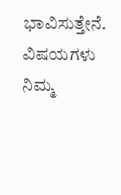ಭಾವಿಸುತ್ತೇನೆ. ವಿಷಯಗಳು ನಿಮ್ಮ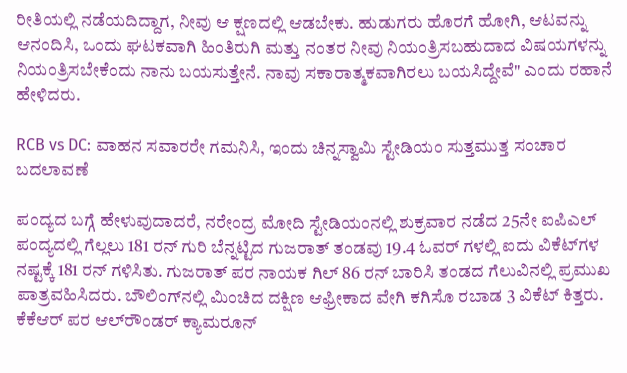ರೀತಿಯಲ್ಲಿ ನಡೆಯದಿದ್ದಾಗ, ನೀವು ಆ ಕ್ಷಣದಲ್ಲಿ ಆಡಬೇಕು. ಹುಡುಗರು ಹೊರಗೆ ಹೋಗಿ, ಆಟವನ್ನು ಆನಂದಿಸಿ, ಒಂದು ಘಟಕವಾಗಿ ಹಿಂತಿರುಗಿ ಮತ್ತು ನಂತರ ನೀವು ನಿಯಂತ್ರಿಸಬಹುದಾದ ವಿಷಯಗಳನ್ನು ನಿಯಂತ್ರಿಸಬೇಕೆಂದು ನಾನು ಬಯಸುತ್ತೇನೆ. ನಾವು ಸಕಾರಾತ್ಮಕವಾಗಿರಲು ಬಯಸಿದ್ದೇವೆ" ಎಂದು ರಹಾನೆ ಹೇಳಿದರು.

RCB vs DC: ವಾಹನ ಸವಾರರೇ ಗಮನಿಸಿ, ಇಂದು ಚಿನ್ನಸ್ವಾಮಿ ಸ್ಟೇಡಿಯಂ ಸುತ್ತಮುತ್ತ ಸಂಚಾರ ಬದಲಾವಣೆ

ಪಂದ್ಯದ ಬಗ್ಗೆ ಹೇಳುವುದಾದರೆ, ನರೇಂದ್ರ ಮೋದಿ ಸ್ಟೇಡಿಯಂನಲ್ಲಿ ಶುಕ್ರವಾರ ನಡೆದ 25ನೇ ಐಪಿಎಲ್ ಪಂದ್ಯದಲ್ಲಿ ಗೆಲ್ಲಲು 181 ರನ್ ಗುರಿ ಬೆನ್ನಟ್ಟಿದ ಗುಜರಾತ್ ತಂಡವು 19.4 ಓವರ್‌ ಗಳಲ್ಲಿ ಐದು ವಿಕೆಟ್‌ಗಳ ನಷ್ಟಕ್ಕೆ 181 ರನ್ ಗಳಿಸಿತು. ಗುಜರಾತ್‌ ಪರ ನಾಯಕ ಗಿಲ್‌ 86 ರನ್‌ ಬಾರಿಸಿ ತಂಡದ ಗೆಲುವಿನಲ್ಲಿ ಪ್ರಮುಖ ಪಾತ್ರವಹಿಸಿದರು. ಬೌಲಿಂಗ್‌ನಲ್ಲಿ ಮಿಂಚಿದ ದಕ್ಷಿಣ ಆಫ್ರೀಕಾದ ವೇಗಿ ಕಗಿಸೊ ರಬಾಡ 3 ವಿಕೆಟ್‌ ಕಿತ್ತರು. ಕೆಕೆಆರ್‌ ಪರ ಆಲ್‌ರೌಂಡರ್ ಕ್ಯಾಮರೂನ್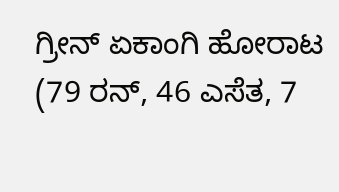ಗ್ರೀನ್ ಏಕಾಂಗಿ ಹೋರಾಟ (79 ರನ್, 46 ಎಸೆತ, 7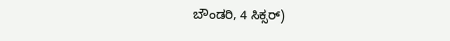ಬೌಂಡರಿ, 4 ಸಿಕ್ಸರ್)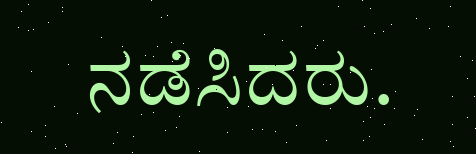ನಡೆಸಿದರು.